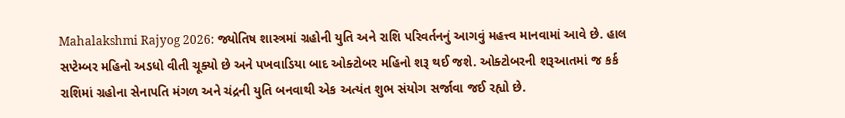Mahalakshmi Rajyog 2026: જ્યોતિષ શાસ્ત્રમાં ગ્રહોની યુતિ અને રાશિ પરિવર્તનનું આગવું મહત્ત્વ માનવામાં આવે છે. હાલ સપ્ટેમ્બર મહિનો અડધો વીતી ચૂક્યો છે અને પખવાડિયા બાદ ઓક્ટોબર મહિનો શરૂ થઈ જશે. ઓક્ટોબરની શરૂઆતમાં જ કર્ક રાશિમાં ગ્રહોના સેનાપતિ મંગળ અને ચંદ્રની યુતિ બનવાથી એક અત્યંત શુભ સંયોગ સર્જાવા જઈ રહ્યો છે.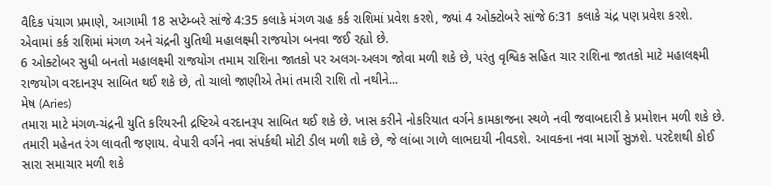વૈદિક પંચાગ પ્રમાણે, આગામી 18 સપ્ટેમ્બરે સાંજે 4:35 કલાકે મંગળ ગ્રહ કર્ક રાશિમાં પ્રવેશ કરશે, જ્યાં 4 ઓક્ટોબરે સાંજે 6:31 કલાકે ચંદ્ર પણ પ્રવેશ કરશે. એવામાં કર્ક રાશિમાં મંગળ અને ચંદ્રની યુતિથી મહાલક્ષ્મી રાજયોગ બનવા જઈ રહ્યો છે.
6 ઓક્ટોબર સુધી બનતો મહાલક્ષ્મી રાજયોગ તમામ રાશિના જાતકો પર અલગ-અલગ જોવા મળી શકે છે, પરંતુ વૃશ્વિક સહિત ચાર રાશિના જાતકો માટે મહાલક્ષ્મી રાજયોગ વરદાનરૂપ સાબિત થઈ શકે છે, તો ચાલો જાણીએ તેમાં તમારી રાશિ તો નથીને...
મેષ (Aries)
તમારા માટે મંગળ-ચંદ્રની યુતિ કરિયરની દ્રષ્ટિએ વરદાનરૂપ સાબિત થઈ શકે છે. ખાસ કરીને નોકરિયાત વર્ગને કામકાજના સ્થળે નવી જવાબદારી કે પ્રમોશન મળી શકે છે. તમારી મહેનત રંગ લાવતી જણાય. વેપારી વર્ગને નવા સંપર્કથી મોટી ડીલ મળી શકે છે, જે લાંબા ગાળે લાભદાયી નીવડશે. આવકના નવા માર્ગો સુઝશે. પરદેશથી કોઈ સારા સમાચાર મળી શકે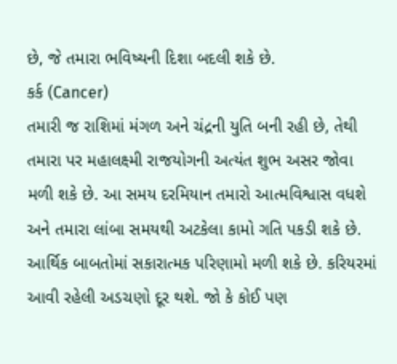છે, જે તમારા ભવિષ્યની દિશા બદલી શકે છે.
કર્ક (Cancer)
તમારી જ રાશિમાં મંગળ અને ચંદ્રની યુતિ બની રહી છે, તેથી તમારા પર મહાલક્ષ્મી રાજયોગની અત્યંત શુભ અસર જોવા મળી શકે છે. આ સમય દરમિયાન તમારો આત્મવિશ્વાસ વધશે અને તમારા લાંબા સમયથી અટકેલા કામો ગતિ પકડી શકે છે. આર્થિક બાબતોમાં સકારાત્મક પરિણામો મળી શકે છે. કરિયરમાં આવી રહેલી અડચણો દૂર થશે. જો કે કોઈ પણ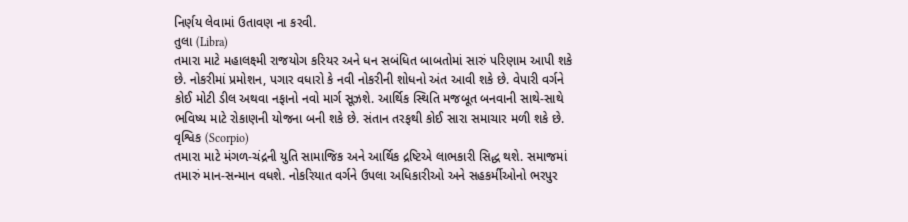નિર્ણય લેવામાં ઉતાવણ ના કરવી.
તુલા (Libra)
તમારા માટે મહાલક્ષ્મી રાજયોગ કરિયર અને ધન સબંધિત બાબતોમાં સારું પરિણામ આપી શકે છે. નોકરીમાં પ્રમોશન, પગાર વધારો કે નવી નોકરીની શોધનો અંત આવી શકે છે. વેપારી વર્ગને કોઈ મોટી ડીલ અથવા નફાનો નવો માર્ગ સૂઝશે. આર્થિક સ્થિતિ મજબૂત બનવાની સાથે-સાથે ભવિષ્ય માટે રોકાણની યોજના બની શકે છે. સંતાન તરફથી કોઈ સારા સમાચાર મળી શકે છે.
વૃશ્વિક (Scorpio)
તમારા માટે મંગળ-ચંદ્રની યુતિ સામાજિક અને આર્થિક દ્રષ્ટિએ લાભકારી સિદ્ધ થશે. સમાજમાં તમારું માન-સન્માન વધશે. નોકરિયાત વર્ગને ઉપલા અધિકારીઓ અને સહકર્મીઓનો ભરપુર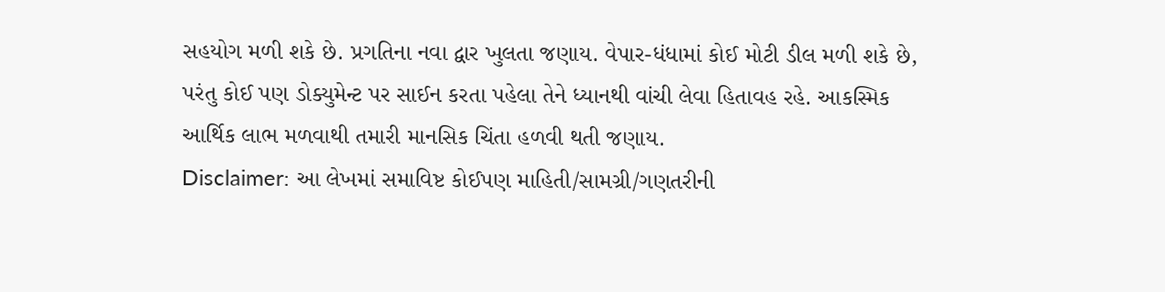સહયોગ મળી શકે છે. પ્રગતિના નવા દ્વાર ખુલતા જણાય. વેપાર-ધંધામાં કોઈ મોટી ડીલ મળી શકે છે, પરંતુ કોઈ પણ ડોક્યુમેન્ટ પર સાઈન કરતા પહેલા તેને ધ્યાનથી વાંચી લેવા હિતાવહ રહે. આકસ્મિક આર્થિક લાભ મળવાથી તમારી માનસિક ચિંતા હળવી થતી જણાય.
Disclaimer: આ લેખમાં સમાવિષ્ટ કોઈપણ માહિતી/સામગ્રી/ગણતરીની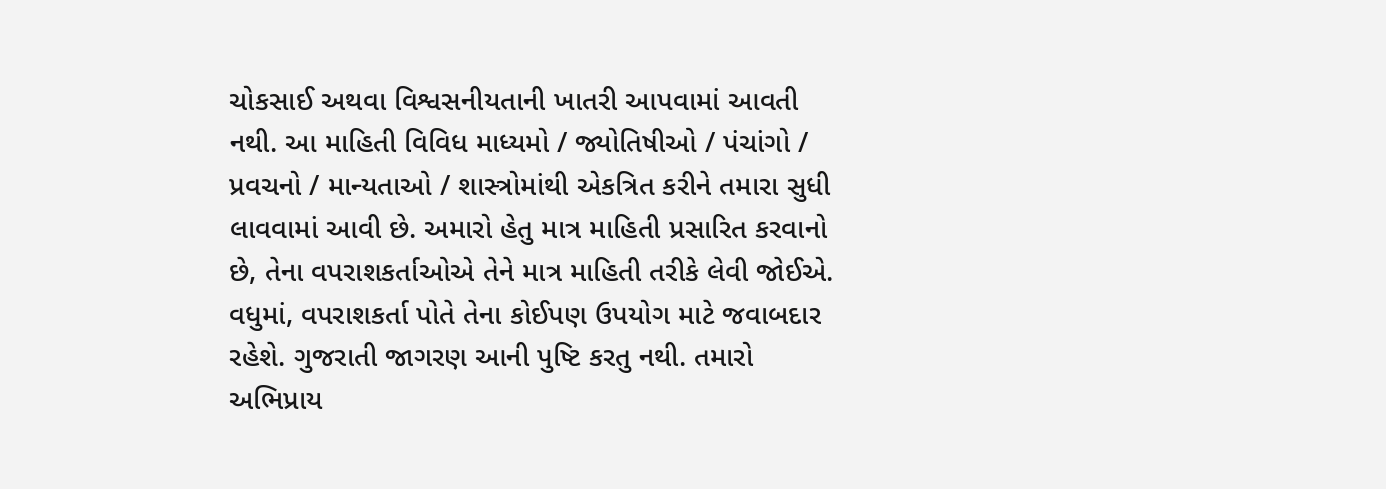ચોકસાઈ અથવા વિશ્વસનીયતાની ખાતરી આપવામાં આવતી નથી. આ માહિતી વિવિધ માધ્યમો / જ્યોતિષીઓ / પંચાંગો / પ્રવચનો / માન્યતાઓ / શાસ્ત્રોમાંથી એકત્રિત કરીને તમારા સુધી લાવવામાં આવી છે. અમારો હેતુ માત્ર માહિતી પ્રસારિત કરવાનો છે, તેના વપરાશકર્તાઓએ તેને માત્ર માહિતી તરીકે લેવી જોઈએ. વધુમાં, વપરાશકર્તા પોતે તેના કોઈપણ ઉપયોગ માટે જવાબદાર રહેશે. ગુજરાતી જાગરણ આની પુષ્ટિ કરતુ નથી. તમારો અભિપ્રાય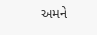અમને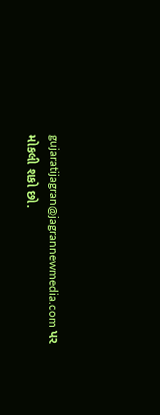gujaratijagran@jagrannewmedia.com પર મોકલી શકો છો.